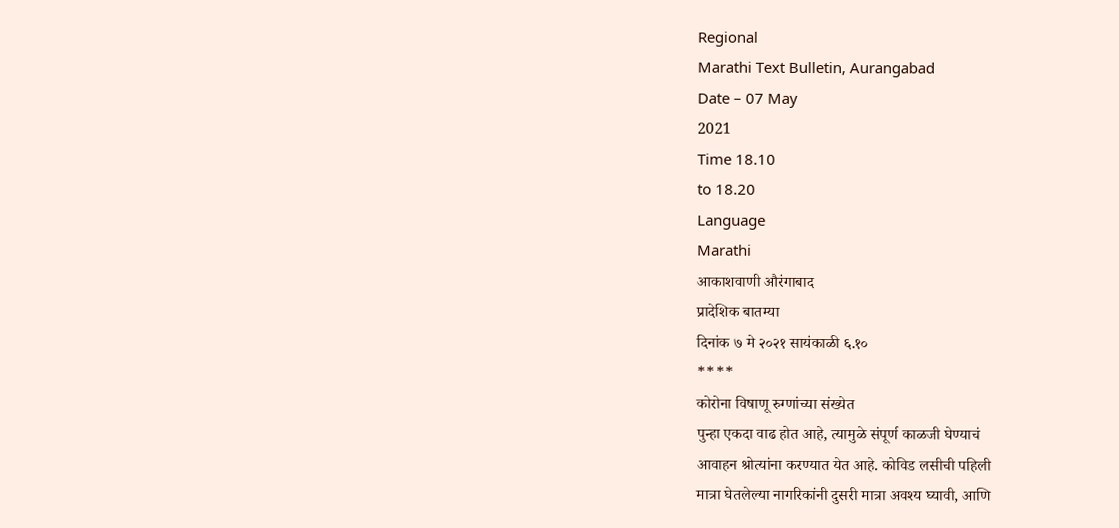Regional
Marathi Text Bulletin, Aurangabad
Date – 07 May
2021
Time 18.10
to 18.20
Language
Marathi
आकाशवाणी औरंगाबाद
प्रादेशिक बातम्या
दिनांक ७ मे २०२१ सायंकाळी ६.१०
****
कोरोना विषाणू रुग्णांच्या संख्येत
पुन्हा एकदा वाढ होत आहे, त्यामुळे संपूर्ण काळजी घेण्याचं
आवाहन श्रोत्यांना करण्यात येत आहे. कोविड लसीची पहिली
मात्रा घेतलेल्या नागरिकांनी दुसरी मात्रा अवश्य घ्यावी, आणि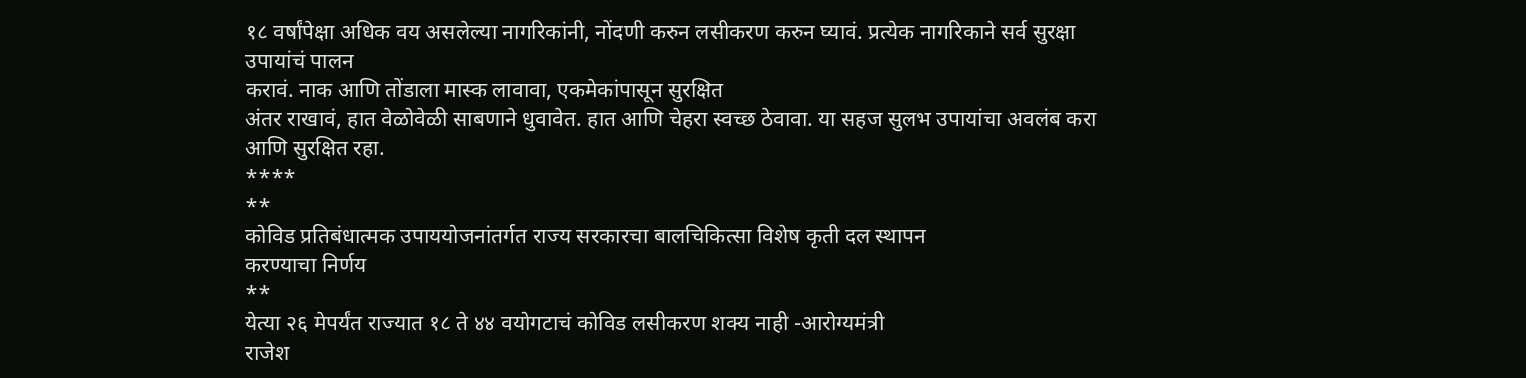१८ वर्षांपेक्षा अधिक वय असलेल्या नागरिकांनी, नोंदणी करुन लसीकरण करुन घ्यावं. प्रत्येक नागरिकाने सर्व सुरक्षा उपायांचं पालन
करावं. नाक आणि तोंडाला मास्क लावावा, एकमेकांपासून सुरक्षित
अंतर राखावं, हात वेळोवेळी साबणाने धुवावेत. हात आणि चेहरा स्वच्छ ठेवावा. या सहज सुलभ उपायांचा अवलंब करा आणि सुरक्षित रहा.
****
**
कोविड प्रतिबंधात्मक उपाययोजनांतर्गत राज्य सरकारचा बालचिकित्सा विशेष कृती दल स्थापन
करण्याचा निर्णय
**
येत्या २६ मेपर्यंत राज्यात १८ ते ४४ वयोगटाचं कोविड लसीकरण शक्य नाही -आरोग्यमंत्री
राजेश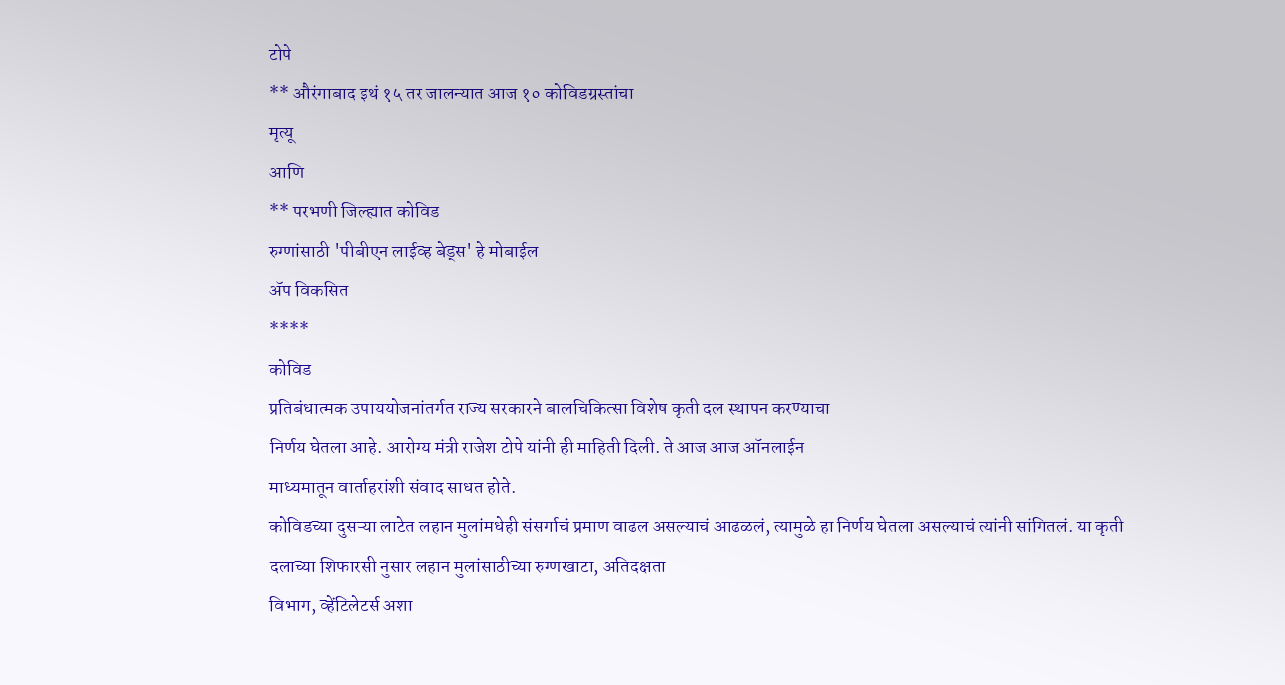टोपे
** औरंगाबाद इथं १५ तर जालन्यात आज १० कोविडग्रस्तांचा
मृत्यू
आणि
** परभणी जिल्ह्यात कोविड
रुग्णांसाठी 'पीबीएन लाईव्ह बेड्स' हे मोबाईल
ॲप विकसित
****
कोविड
प्रतिबंधात्मक उपाययोजनांतर्गत राज्य सरकारने बालचिकित्सा विशेष कृती दल स्थापन करण्याचा
निर्णय घेतला आहे. आरोग्य मंत्री राजेश टोपे यांनी ही माहिती दिली. ते आज आज ऑनलाईन
माध्यमातून वार्ताहरांशी संवाद साधत होते.
कोविडच्या दुसऱ्या लाटेत लहान मुलांमधेही संसर्गाचं प्रमाण वाढल असल्याचं आढळलं, त्यामुळे हा निर्णय घेतला असल्याचं त्यांनी सांगितलं. या कृती
दलाच्या शिफारसी नुसार लहान मुलांसाठीच्या रुग्णखाटा, अतिदक्षता
विभाग, व्हेंटिलेटर्स अशा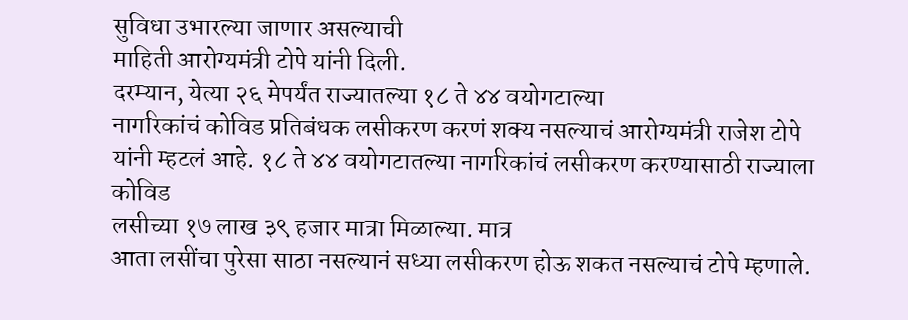सुविधा उभारल्या जाणार असल्याची
माहिती आरोग्यमंत्री टोपे यांनी दिली.
दरम्यान, येत्या २६ मेपर्यंत राज्यातल्या १८ ते ४४ वयोगटाल्या
नागरिकांचं कोविड प्रतिबंधक लसीकरण करणं शक्य नसल्याचं आरोग्यमंत्री राजेश टोपे
यांनी म्हटलं आहे. १८ ते ४४ वयोगटातल्या नागरिकांचं लसीकरण करण्यासाठी राज्याला कोविड
लसीच्या १७ लाख ३९ हजार मात्रा मिळाल्या. मात्र
आता लसींचा पुरेसा साठा नसल्यानं सध्या लसीकरण होऊ शकत नसल्याचं टोपे म्हणाले.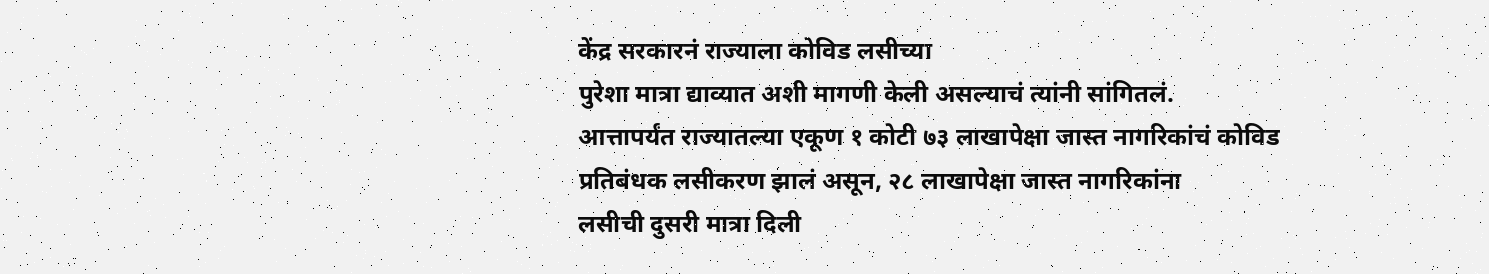केंद्र सरकारनं राज्याला कोविड लसीच्या
पुरेशा मात्रा द्याव्यात अशी मागणी केली असल्याचं त्यांनी सांगितलं.
आत्तापर्यंत राज्यातल्या एकूण १ कोटी ७३ लाखापेक्षा जास्त नागरिकांचं कोविड
प्रतिबंधक लसीकरण झालं असून, २८ लाखापेक्षा जास्त नागरिकांना
लसीची दुसरी मात्रा दिली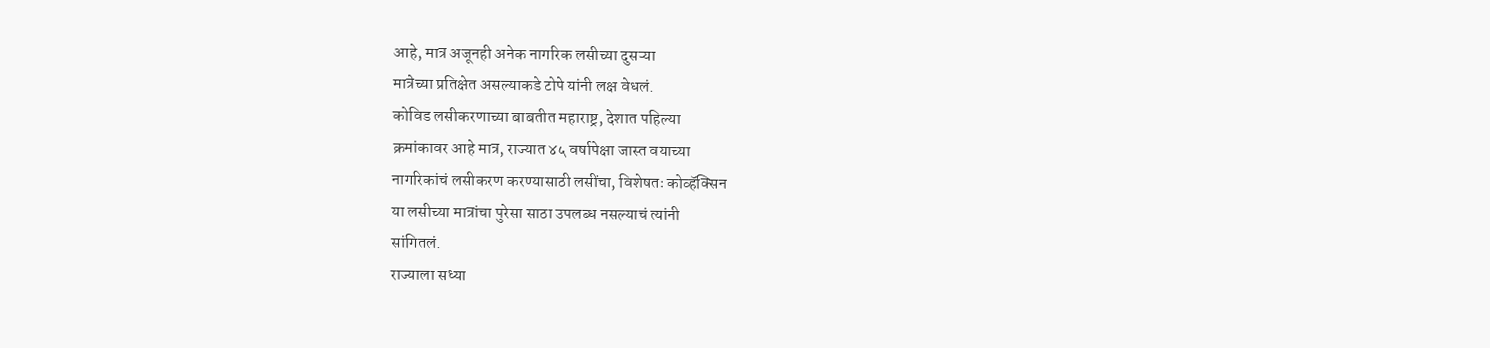आहे, मात्र अजूनही अनेक नागरिक लसीच्या दुसऱ्या
मात्रेच्या प्रतिक्षेत असल्याकडे टोपे यांनी लक्ष वेधलं.
कोविड लसीकरणाच्या बाबतीत महाराष्ट्र, देशात पहिल्या
क्रमांकावर आहे मात्र, राज्यात ४५ वर्षापेक्षा जास्त वयाच्या
नागरिकांचं लसीकरण करण्यासाठी लसींचा, विशेषतः कोव्हॅक्सिन
या लसीच्या मात्रांचा पुरेसा साठा उपलब्ध नसल्याचं त्यांनी
सांगितलं.
राज्याला सध्या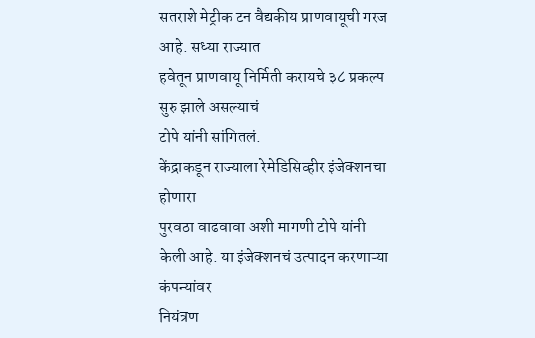सतराशे मेट्रीक टन वैद्यकीय प्राणवायूची गरज आहे. सध्या राज्यात
हवेतून प्राणवायू निर्मिती करायचे ३८ प्रकल्प सुरु झाले असल्याचं
टोपे यांनी सांगितलं.
केंद्राकडून राज्याला रेमेडिसिव्हीर इंजेक्शनचा होणारा
पुरवठा वाढवावा अशी मागणी टोपे यांनी केली आहे. या इंजेक्शनचं उत्पादन करणाऱ्या कंपन्यांवर
नियंत्रण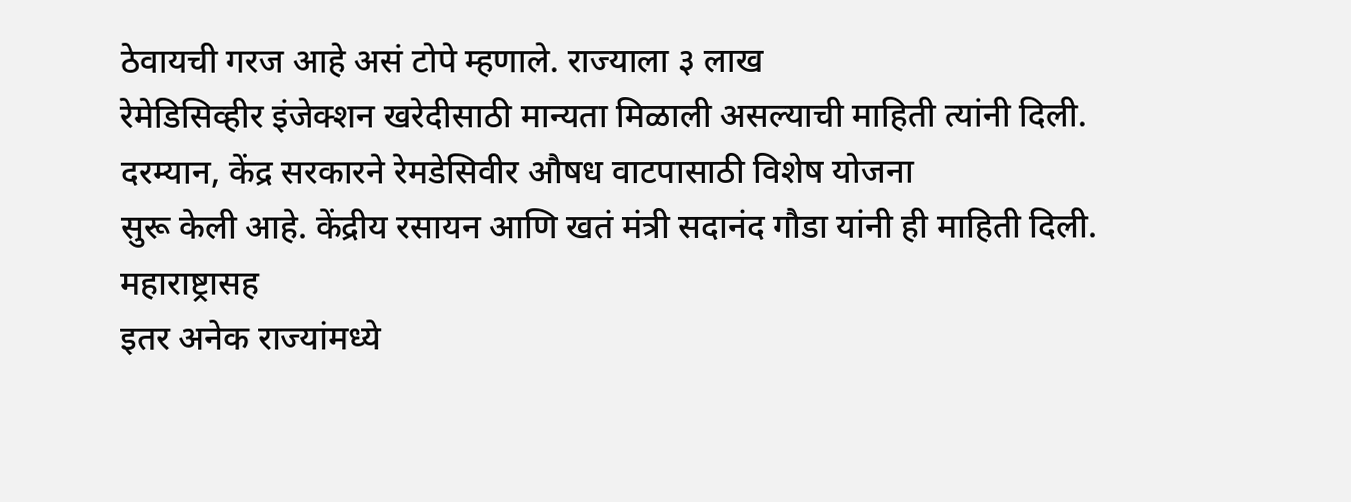ठेवायची गरज आहे असं टोपे म्हणाले. राज्याला ३ लाख
रेमेडिसिव्हीर इंजेक्शन खरेदीसाठी मान्यता मिळाली असल्याची माहिती त्यांनी दिली.
दरम्यान, केंद्र सरकारने रेमडेसिवीर औषध वाटपासाठी विशेष योजना
सुरू केली आहे. केंद्रीय रसायन आणि खतं मंत्री सदानंद गौडा यांनी ही माहिती दिली. महाराष्ट्रासह
इतर अनेक राज्यांमध्ये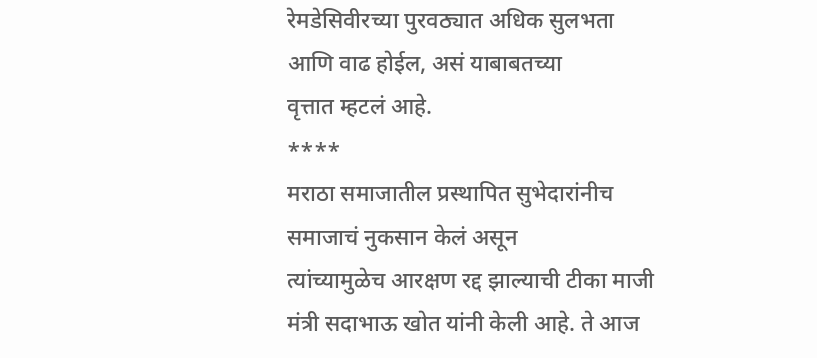रेमडेसिवीरच्या पुरवठ्यात अधिक सुलभता आणि वाढ होईल, असं याबाबतच्या
वृत्तात म्हटलं आहे.
****
मराठा समाजातील प्रस्थापित सुभेदारांनीच समाजाचं नुकसान केलं असून
त्यांच्यामुळेच आरक्षण रद्द झाल्याची टीका माजी मंत्री सदाभाऊ खोत यांनी केली आहे. ते आज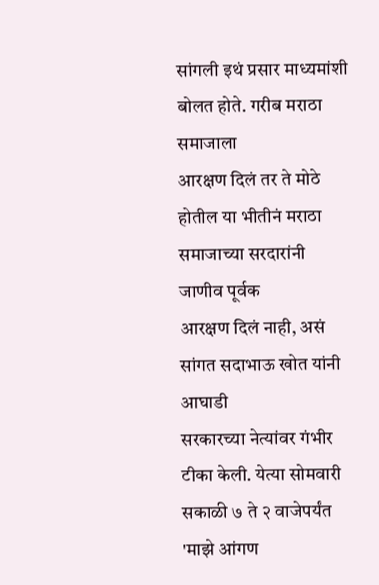सांगली इथं प्रसार माध्यमांशी बोलत होते. गरीब मराठा समाजाला
आरक्षण दिलं तर ते मोठे होतील या भीतीनं मराठा समाजाच्या सरदारांनी जाणीव पूर्वक
आरक्षण दिलं नाही, असं सांगत सदाभाऊ खोत यांनी आघाडी
सरकारच्या नेत्यांवर गंभीर टीका केली. येत्या सोमवारी सकाळी ७ ते २ वाजेपर्यंत 'माझे आंगण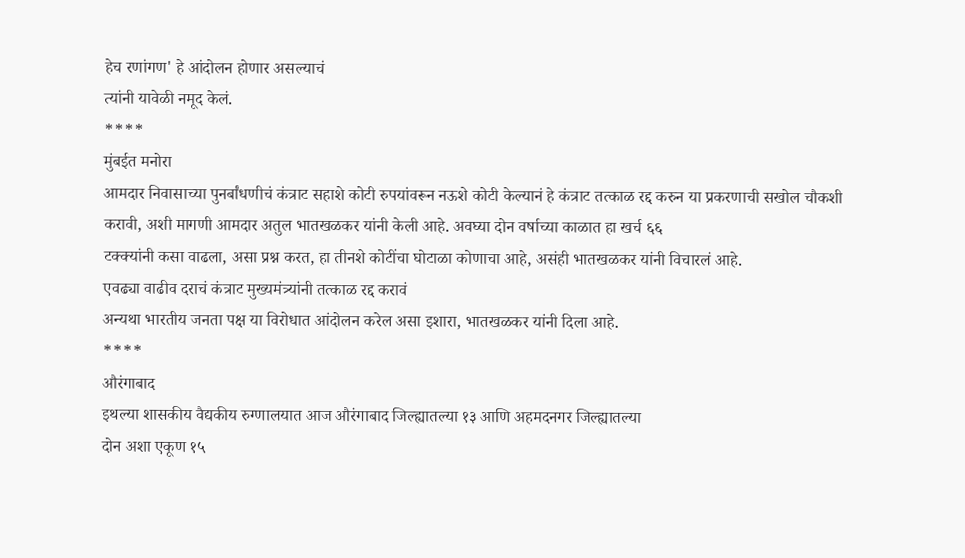हेच रणांगण' हे आंदोलन होणार असल्याचं
त्यांनी यावेळी नमूद केलं.
****
मुंबईत मनोरा
आमदार निवासाच्या पुनर्बांधणीचं कंत्राट सहाशे कोटी रुपयांवरून नऊशे कोटी केल्यानं हे कंत्राट तत्काळ रद्द करुन या प्रकरणाची सखोल चौकशी
करावी, अशी मागणी आमदार अतुल भातखळकर यांनी केली आहे. अवघ्या दोन वर्षाच्या काळात हा खर्च ६६
टक्क्यांनी कसा वाढला, असा प्रश्न करत, हा तीनशे कोटींचा घोटाळा कोणाचा आहे, असंही भातखळकर यांनी विचारलं आहे.
एवढ्या वाढीव दराचं कंत्राट मुख्यमंत्र्यांनी तत्काळ रद्द करावं
अन्यथा भारतीय जनता पक्ष या विरोधात आंदोलन करेल असा इशारा, भातखळकर यांनी दिला आहे.
****
औरंगाबाद
इथल्या शासकीय वैद्यकीय रुग्णालयात आज औरंगाबाद जिल्ह्यातल्या १३ आणि अहमदनगर जिल्ह्यातल्या
दोन अशा एकूण १५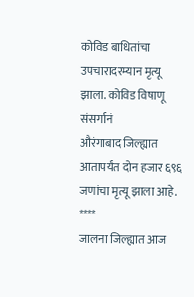कोविड बाधितांचा उपचारादरम्यान मृत्यू झाला. कोविड विषाणू संसर्गानं
औरंगाबाद जिल्ह्यात आतापर्यंत दोन हजार ६९६ जणांचा मृत्यू झाला आहे.
****
जालना जिल्ह्यात आज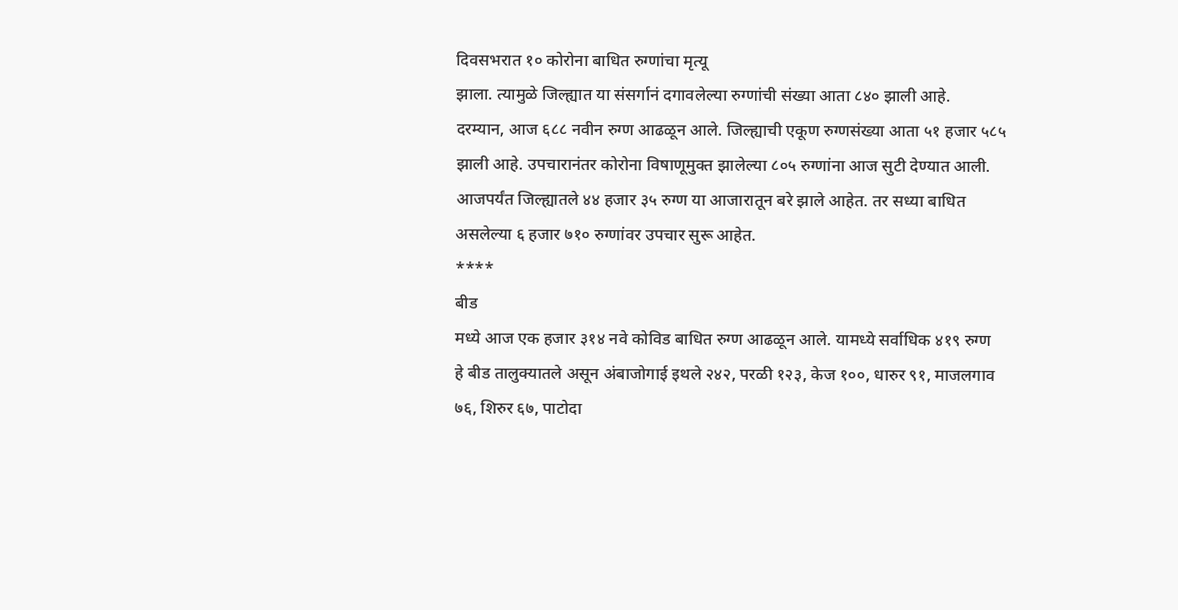दिवसभरात १० कोरोना बाधित रुग्णांचा मृत्यू
झाला. त्यामुळे जिल्ह्यात या संसर्गानं दगावलेल्या रुग्णांची संख्या आता ८४० झाली आहे.
दरम्यान, आज ६८८ नवीन रुग्ण आढळून आले. जिल्ह्याची एकूण रुग्णसंख्या आता ५१ हजार ५८५
झाली आहे. उपचारानंतर कोरोना विषाणूमुक्त झालेल्या ८०५ रुग्णांना आज सुटी देण्यात आली.
आजपर्यंत जिल्ह्यातले ४४ हजार ३५ रुग्ण या आजारातून बरे झाले आहेत. तर सध्या बाधित
असलेल्या ६ हजार ७१० रुग्णांवर उपचार सुरू आहेत.
****
बीड
मध्ये आज एक हजार ३१४ नवे कोविड बाधित रुग्ण आढळून आले. यामध्ये सर्वाधिक ४१९ रुग्ण
हे बीड तालुक्यातले असून अंबाजोगाई इथले २४२, परळी १२३, केज १००, धारुर ९१, माजलगाव
७६, शिरुर ६७, पाटोदा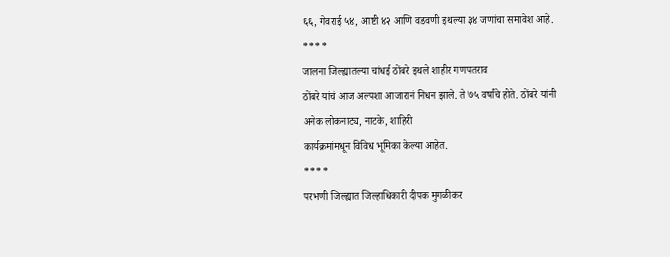६६, गेवराई ५४, आष्टी ४२ आणि वडवणी इथल्या ३४ जणांचा समावेश आहे.
****
जालना जिल्ह्यातल्या चांधई ठोंबरे इथले शाहीर गणपतराव
ठोंबरे यांचं आज अल्पशा आजारानं निधन झाले. ते ७५ वर्षांचे होते. ठोंबरे यांनी
अनेक लोकनाट्य, नाटके, शाहिरी
कार्यक्रमांमधून विविध भूमिका केल्या आहेत.
****
परभणी जिल्ह्यात जिल्हाधिकारी दीपक मुगळीकर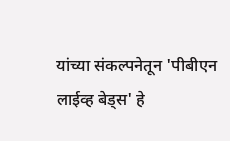यांच्या संकल्पनेतून 'पीबीएन लाईव्ह बेड्स' हे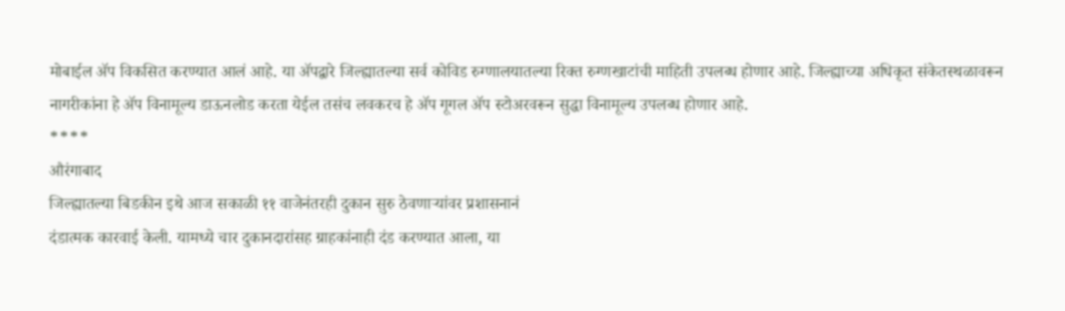मोबाईल ॲप विकसित करण्यात आलं आहे. या ॲपद्वारे जिल्ह्यातल्या सर्व कोविड रुग्णालयातल्या रिक्त रुग्णखाटांची माहिती उपलब्ध होणार आहे. जिल्ह्याच्या अधिकृत संकेतस्थळावरून
नागरीकांना हे ॲप विनामूल्य डाऊनलोड करता येईल तसंच लवकरच हे ॲप गूगल ॲप स्टोअरवरून सुद्धा विनामूल्य उपलब्ध होणार आहे.
****
औरंगाबाद
जिल्ह्यातल्या बिडकीन इथे आज सकाळी ११ वाजेनंतरही दुकान सुरु ठेवणाऱ्यांवर प्रशासनानं
दंडात्मक कारवाई केली. यामध्ये चार दुकानदारांसह ग्राहकांनाही दंड करण्यात आला, या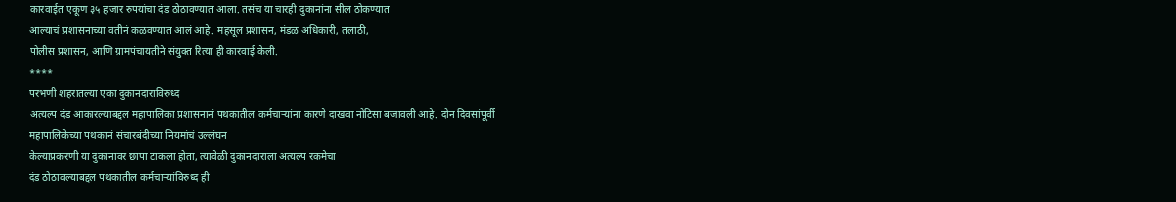कारवाईत एकूण ३५ हजार रुपयांचा दंड ठोठावण्यात आला. तसंच या चारही दुकानांना सील ठोकण्यात
आल्याचं प्रशासनाच्या वतीनं कळवण्यात आलं आहे. महसूल प्रशासन, मंडळ अधिकारी, तलाठी,
पोलीस प्रशासन, आणि ग्रामपंचायतीने संयुक्त रित्या ही कारवाई केली.
****
परभणी शहरातल्या एका दुकानदाराविरुध्द
अत्यल्प दंड आकारल्याबद्दल महापालिका प्रशासनानं पथकातील कर्मचाऱ्यांना कारणे दाखवा नोटिसा बजावली आहे. दोन दिवसांपूर्वी
महापालिकेच्या पथकानं संचारबंदीच्या नियमांचं उल्लंघन
केल्याप्रकरणी या दुकानावर छापा टाकला होता, त्यावेळी दुकानदाराला अत्यल्प रकमेचा
दंड ठोठावल्याबद्दल पथकातील कर्मचाऱ्यांविरुध्द ही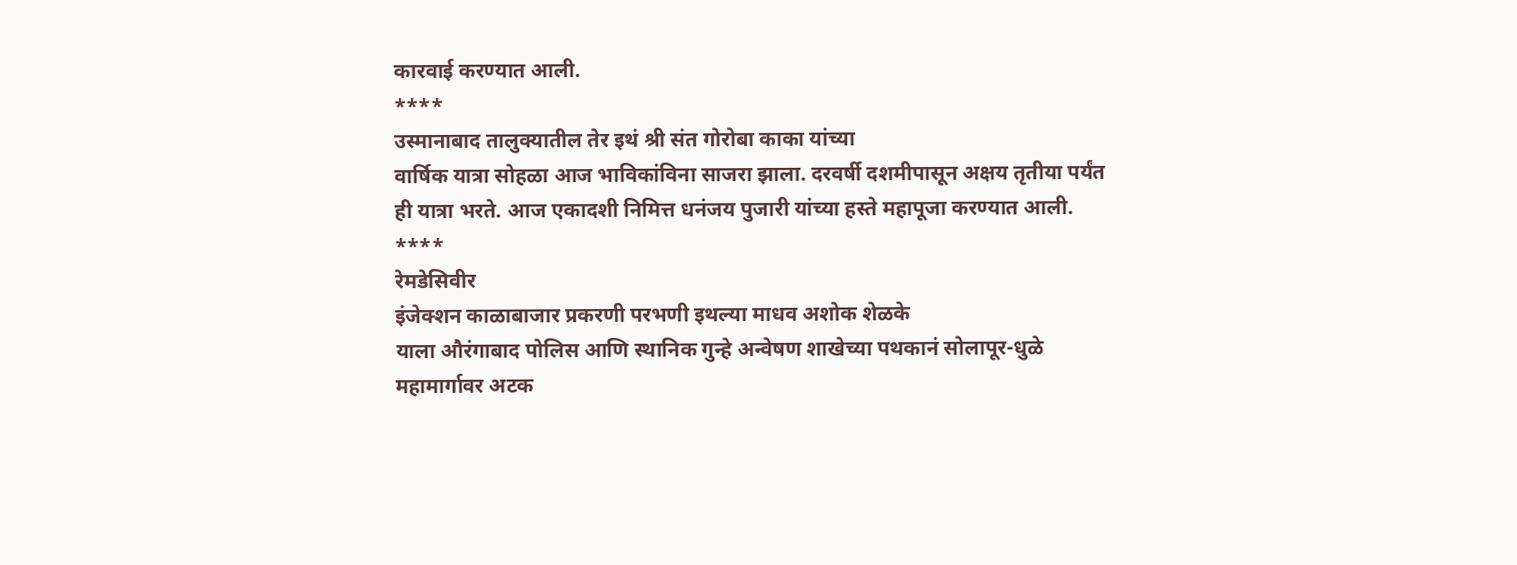कारवाई करण्यात आली.
****
उस्मानाबाद तालुक्यातील तेर इथं श्री संत गोरोबा काका यांच्या
वार्षिक यात्रा सोहळा आज भाविकांविना साजरा झाला. दरवर्षी दशमीपासून अक्षय तृतीया पर्यंत
ही यात्रा भरते. आज एकादशी निमित्त धनंजय पुजारी यांच्या हस्ते महापूजा करण्यात आली.
****
रेमडेसिवीर
इंजेक्शन काळाबाजार प्रकरणी परभणी इथल्या माधव अशोक शेळके
याला औरंगाबाद पोलिस आणि स्थानिक गुन्हे अन्वेषण शाखेच्या पथकानं सोलापूर-धुळे
महामार्गावर अटक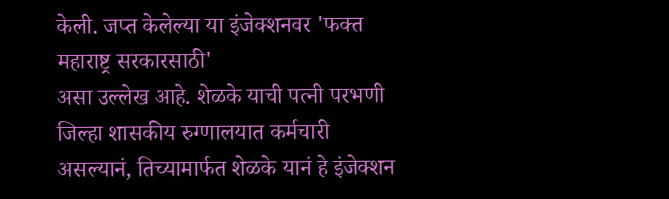केली. जप्त केलेल्या या इंजेक्शनवर 'फक्त महाराष्ट्र सरकारसाठी'
असा उल्लेख आहे. शेळके याची पत्नी परभणी
जिल्हा शासकीय रुग्णालयात कर्मचारी असल्यानं, तिच्यामार्फत शेळके यानं हे इंजेक्शन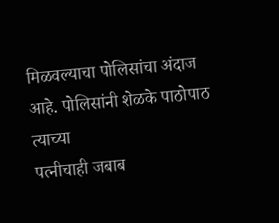मिळवल्याचा पोलिसांचा अंदाज आहे. पोलिसांनी शेळके पाठोपाठ त्याच्या
पत्नीचाही जबाब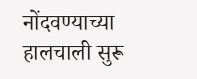नोंदवण्याच्या हालचाली सुरू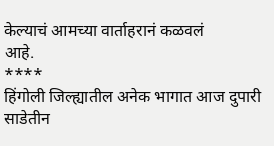केल्याचं आमच्या वार्ताहरानं कळवलं
आहे.
****
हिंगोली जिल्ह्यातील अनेक भागात आज दुपारी साडेतीन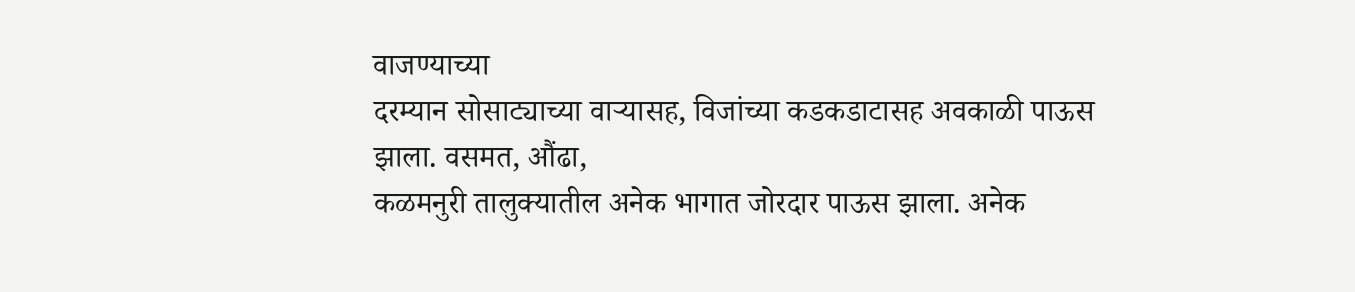वाजण्याच्या
दरम्यान सोसाट्याच्या वाऱ्यासह, विजांच्या कडकडाटासह अवकाळी पाऊस झाला. वसमत, औंढा,
कळमनुरी तालुक्यातील अनेक भागात जोरदार पाऊस झाला. अनेक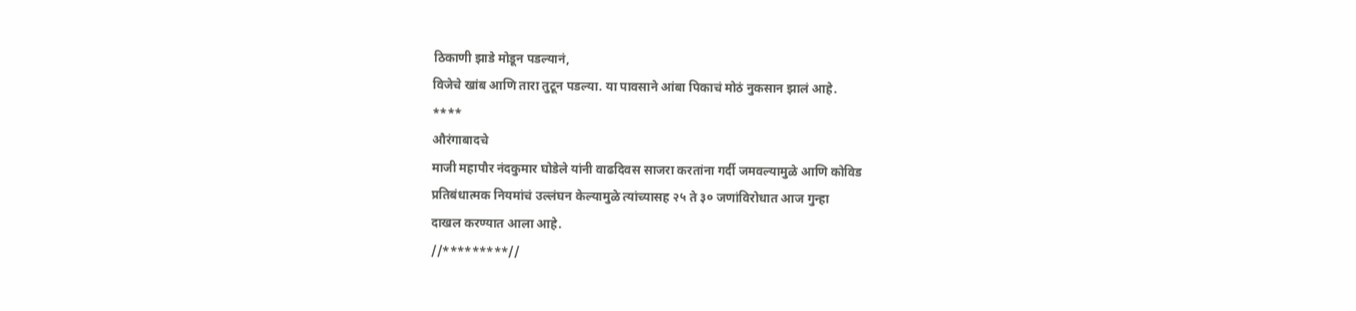ठिकाणी झाडे मोडून पडल्यानं,
विजेचे खांब आणि तारा तुटून पडल्या. या पावसाने आंबा पिकाचं मोठं नुकसान झालं आहे.
****
औरंगाबादचे
माजी महापौर नंदकुमार घोडेले यांनी वाढदिवस साजरा करतांना गर्दी जमवल्यामुळे आणि कोविड
प्रतिबंधात्मक नियमांचं उल्लंघन केल्यामुळे त्यांच्यासह २५ ते ३० जणांविरोधात आज गुन्हा
दाखल करण्यात आला आहे.
//*********//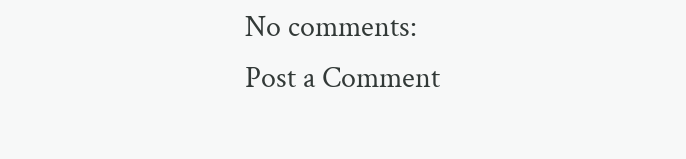No comments:
Post a Comment